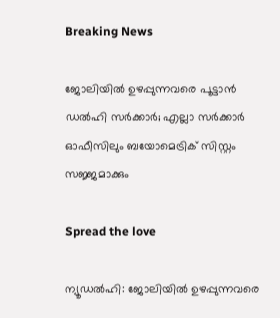Breaking News

ജോലിയിൽ ഉഴപ്പുന്നവരെ പൂട്ടാൻ ഡൽഹി സർക്കാർ; എല്ലാ സർക്കാർ ഓഫീസിലും ബയോമെട്രിക് സിസ്റ്റം സജ്ജമാക്കും

Spread the love

ന്യൂഡല്‍ഹി: ജോലിയില്‍ ഉഴപ്പുന്നവരെ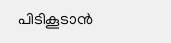പിടികൂടാന്‍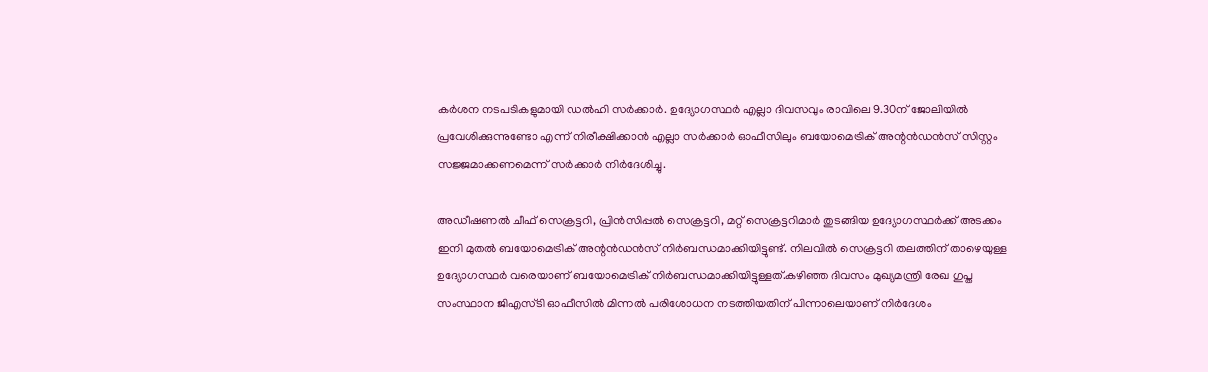കര്‍ശന നടപടികളുമായി ഡല്‍ഹി സര്‍ക്കാര്‍. ഉദ്യോഗസ്ഥര്‍ എല്ലാ ദിവസവും രാവിലെ 9.30ന് ജോലിയില്‍ പ്രവേശിക്കുന്നുണ്ടോ എന്ന് നിരീക്ഷിക്കാന്‍ എല്ലാ സർക്കാർ ഓഫീസിലും ബയോമെട്രിക് അന്റന്‍ഡന്‍സ് സിസ്റ്റം സജ്ജമാക്കണമെന്ന് സര്‍ക്കാര്‍ നിര്‍ദേശിച്ചു.

അഡീഷണല്‍ ചീഫ് സെക്രട്ടറി, പ്രിന്‍സിപ്പല്‍ സെക്രട്ടറി, മറ്റ് സെക്രട്ടറിമാര്‍ തുടങ്ങിയ ഉദ്യോഗസ്ഥര്‍ക്ക് അടക്കം ഇനി മുതല്‍ ബയോമെട്രിക് അന്റന്‍ഡന്‍സ് നിര്‍ബന്ധമാക്കിയിട്ടുണ്ട്. നിലവില്‍ സെക്രട്ടറി തലത്തിന് താഴെയുള്ള ഉദ്യോഗസ്ഥര്‍ വരെയാണ് ബയോമെട്രിക് നിര്‍ബന്ധമാക്കിയിട്ടുള്ളത്.കഴിഞ്ഞ ദിവസം മുഖ്യമന്ത്രി രേഖ ഗുപ്ത സംസ്ഥാന ജിഎസ്ടി ഓഫീസില്‍ മിന്നല്‍ പരിശോധന നടത്തിയതിന് പിന്നാലെയാണ് നിര്‍ദേശം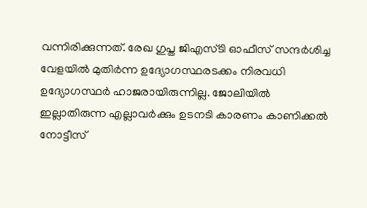വന്നിരിക്കുന്നത്. രേഖ ഗുപ്ത ജിഎസ്ടി ഓഫീസ് സന്ദര്‍ശിച്ച വേളയില്‍ മുതിര്‍ന്ന ഉദ്യോഗസ്ഥരടക്കം നിരവധി ഉദ്യോഗസ്ഥര്‍ ഹാജരായിരുന്നില്ല. ജോലിയില്‍ ഇല്ലാതിരുന്ന എല്ലാവര്‍ക്കും ഉടനടി കാരണം കാണിക്കല്‍ നോട്ടീസ്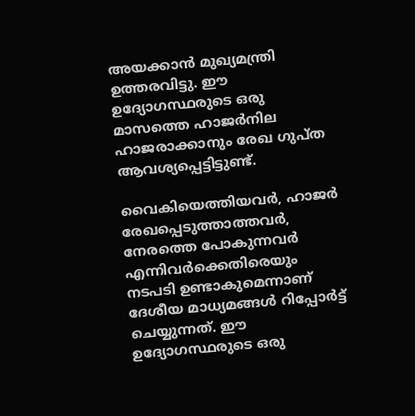അയക്കാന്‍ മുഖ്യമന്ത്രി ഉത്തരവിട്ടു. ഈ ഉദ്യോഗസ്ഥരുടെ ഒരു മാസത്തെ ഹാജര്‍നില ഹാജരാക്കാനും രേഖ ഗുപ്ത ആവശ്യപ്പെട്ടിട്ടുണ്ട്.

വൈകിയെത്തിയവര്‍, ഹാജര്‍ രേഖപ്പെടുത്താത്തവര്‍, നേരത്തെ പോകുന്നവര്‍ എന്നിവര്‍ക്കെതിരെയും നടപടി ഉണ്ടാകുമെന്നാണ് ദേശീയ മാധ്യമങ്ങള്‍ റിപ്പോര്‍ട്ട് ചെയ്യുന്നത്. ഈ ഉദ്യോഗസ്ഥരുടെ ഒരു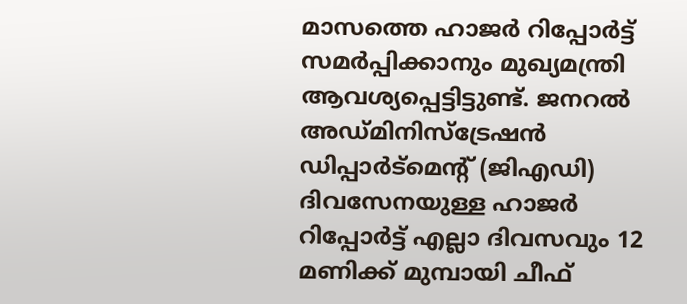മാസത്തെ ഹാജര്‍ റിപ്പോര്‍ട്ട് സമര്‍പ്പിക്കാനും മുഖ്യമന്ത്രി ആവശ്യപ്പെട്ടിട്ടുണ്ട്. ജനറല്‍ അഡ്മിനിസ്‌ട്രേഷന്‍ ഡിപ്പാര്‍ട്‌മെന്റ് (ജിഎഡി) ദിവസേനയുള്ള ഹാജര്‍ റിപ്പോര്‍ട്ട് എല്ലാ ദിവസവും 12 മണിക്ക് മുമ്പായി ചീഫ്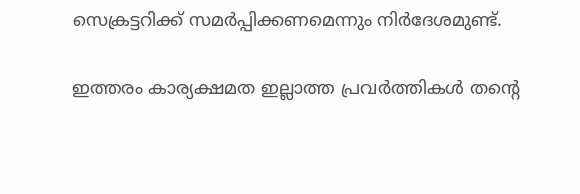സെക്രട്ടറിക്ക് സമര്‍പ്പിക്കണമെന്നും നിര്‍ദേശമുണ്ട്.

ഇത്തരം കാര്യക്ഷമത ഇല്ലാത്ത പ്രവര്‍ത്തികള്‍ തന്റെ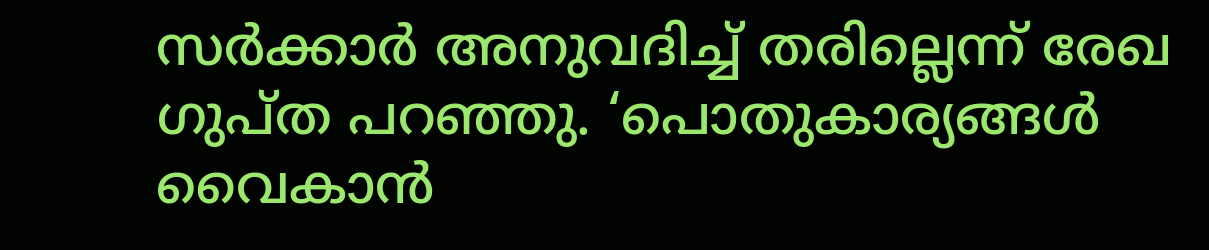സര്‍ക്കാര്‍ അനുവദിച്ച് തരില്ലെന്ന് രേഖ ഗുപ്ത പറഞ്ഞു. ‘പൊതുകാര്യങ്ങള്‍ വൈകാന്‍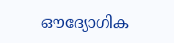ഔദ്യോഗിക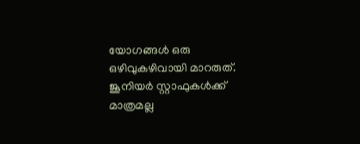യോഗങ്ങള്‍ ഒരു ഒഴിവുകഴിവായി മാറരുത്. ജൂനിയര്‍ സ്റ്റാഫുകള്‍ക്ക് മാത്രമല്ല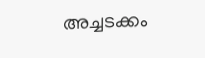അച്ചടക്കം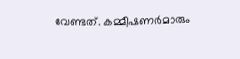വേണ്ടത്. കമ്മീഷണര്‍മാരും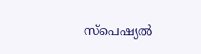സ്‌പെഷ്യല്‍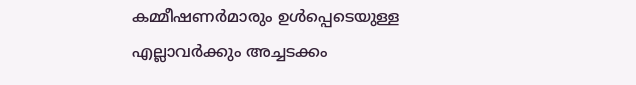കമ്മീഷണര്‍മാരും ഉള്‍പ്പെടെയുള്ള എല്ലാവര്‍ക്കും അച്ചടക്കം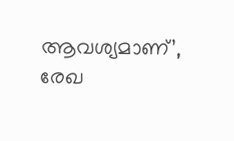ആവശ്യമാണ്’, രേഖ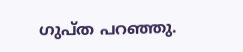ഗുപ്ത പറഞ്ഞു.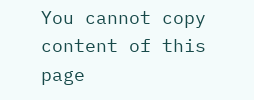You cannot copy content of this page